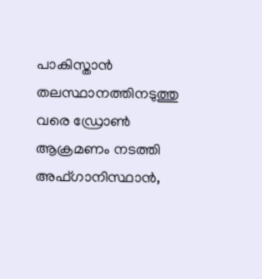പാകിസ്താന്‍ തലസ്ഥാനത്തിനടുത്തു വരെ ഡ്രോണ്‍ ആക്രമണം നടത്തി അഫ്ഗാനിസ്ഥാന്‍,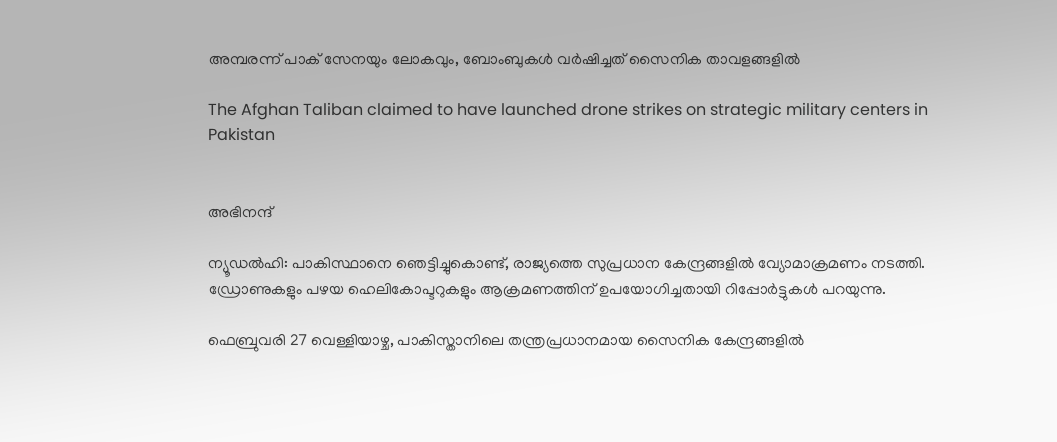അമ്പരന്ന് പാക് സേനയും ലോകവും, ബോംബുകള്‍ വര്‍ഷിച്ചത് സൈനിക താവളങ്ങളില്‍

The Afghan Taliban claimed to have launched drone strikes on strategic military centers in Pakistan


അഭിനന്ദ്

ന്യൂഡല്‍ഹി: പാകിസ്ഥാനെ ഞെട്ടിച്ചുകൊണ്ട്, രാജ്യത്തെ സുപ്രധാന കേന്ദ്രങ്ങളില്‍ വ്യോമാക്രമണം നടത്തി. ഡ്രോണുകളും പഴയ ഹെലികോപ്ടറുകളും ആക്രമണത്തിന് ഉപയോഗിച്ചതായി റിപ്പോര്‍ട്ടുകള്‍ പറയുന്നു.

ഫെബ്രുവരി 27 വെള്ളിയാഴ്ച, പാകിസ്താനിലെ തന്ത്രപ്രധാനമായ സൈനിക കേന്ദ്രങ്ങളില്‍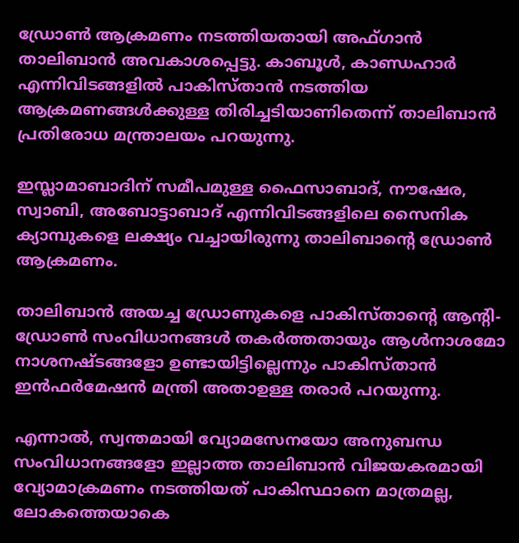ഡ്രോണ്‍ ആക്രമണം നടത്തിയതായി അഫ്ഗാന്‍ താലിബാന്‍ അവകാശപ്പെട്ടു. കാബൂള്‍, കാണ്ഡഹാര്‍ എന്നിവിടങ്ങളില്‍ പാകിസ്താന്‍ നടത്തിയ ആക്രമണങ്ങള്‍ക്കുള്ള തിരിച്ചടിയാണിതെന്ന് താലിബാന്‍ പ്രതിരോധ മന്ത്രാലയം പറയുന്നു.

ഇസ്ലാമാബാദിന് സമീപമുള്ള ഫൈസാബാദ്, നൗഷേര, സ്വാബി, അബോട്ടാബാദ് എന്നിവിടങ്ങളിലെ സൈനിക ക്യാമ്പുകളെ ലക്ഷ്യം വച്ചായിരുന്നു താലിബാന്റെ ഡ്രോണ്‍ ആക്രമണം.

താലിബാന്‍ അയച്ച ഡ്രോണുകളെ പാകിസ്താന്റെ ആന്റി-ഡ്രോണ്‍ സംവിധാനങ്ങള്‍ തകര്‍ത്തതായും ആള്‍നാശമോ നാശനഷ്ടങ്ങളോ ഉണ്ടായിട്ടില്ലെന്നും പാകിസ്താന്‍ ഇന്‍ഫര്‍മേഷന്‍ മന്ത്രി അതാഉള്ള തരാര്‍ പറയുന്നു.

എന്നാല്‍, സ്വന്തമായി വ്യോമസേനയോ അനുബന്ധ സംവിധാനങ്ങളോ ഇല്ലാത്ത താലിബാന്‍ വിജയകരമായി വ്യോമാക്രമണം നടത്തിയത് പാകിസ്ഥാനെ മാത്രമല്ല, ലോകത്തെയാകെ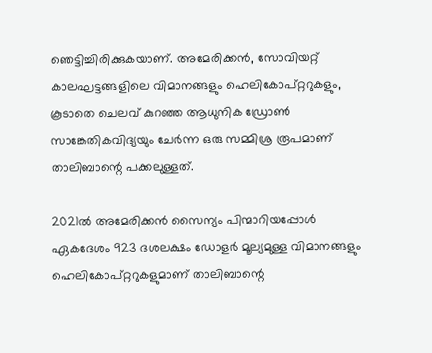ഞെട്ടിച്ചിരിക്കുകയാണ്. അമേരിക്കന്‍, സോവിയറ്റ് കാലഘട്ടങ്ങളിലെ വിമാനങ്ങളും ഹെലികോപ്റ്ററുകളും, കൂടാതെ ചെലവ് കുറഞ്ഞ ആധുനിക ഡ്രോണ്‍ സാങ്കേതികവിദ്യയും ചേര്‍ന്ന ഒരു സമ്മിശ്ര രൂപമാണ് താലിബാന്റെ പക്കലുള്ളത്.

2021ല്‍ അമേരിക്കന്‍ സൈന്യം പിന്മാറിയപ്പോള്‍ ഏകദേശം 923 ദശലക്ഷം ഡോളര്‍ മൂല്യമുള്ള വിമാനങ്ങളും ഹെലികോപ്റ്ററുകളുമാണ് താലിബാന്റെ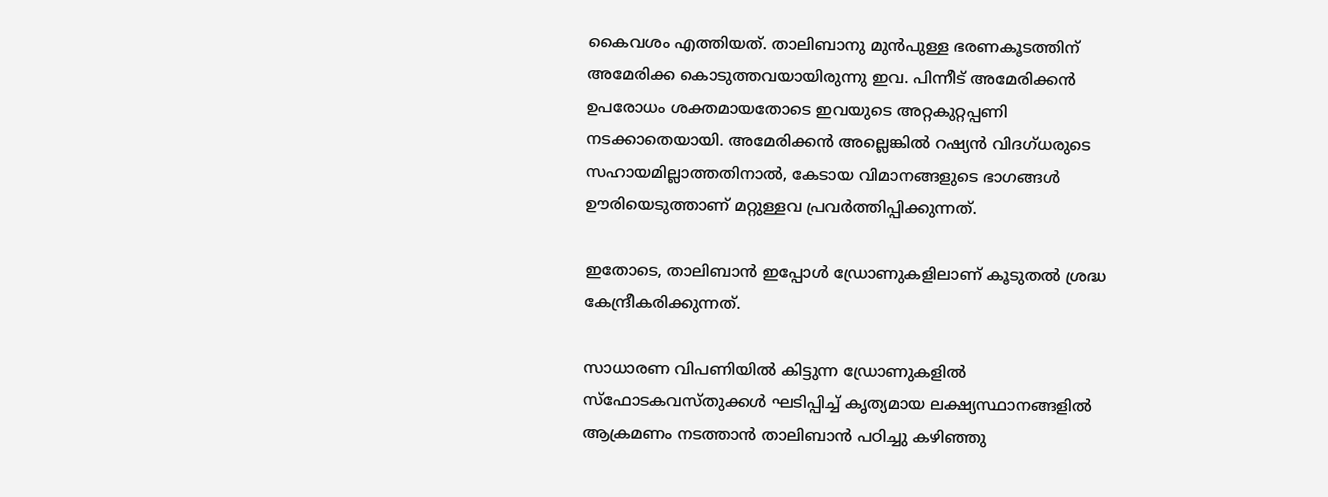കൈവശം എത്തിയത്. താലിബാനു മുന്‍പുള്ള ഭരണകൂടത്തിന് അമേരിക്ക കൊടുത്തവയായിരുന്നു ഇവ. പിന്നീട് അമേരിക്കന്‍ ഉപരോധം ശക്തമായതോടെ ഇവയുടെ അറ്റകുറ്റപ്പണി നടക്കാതെയായി. അമേരിക്കന്‍ അല്ലെങ്കില്‍ റഷ്യന്‍ വിദഗ്ധരുടെ സഹായമില്ലാത്തതിനാല്‍, കേടായ വിമാനങ്ങളുടെ ഭാഗങ്ങള്‍ ഊരിയെടുത്താണ് മറ്റുള്ളവ പ്രവര്‍ത്തിപ്പിക്കുന്നത്.

ഇതോടെ, താലിബാന്‍ ഇപ്പോള്‍ ഡ്രോണുകളിലാണ് കൂടുതല്‍ ശ്രദ്ധ കേന്ദ്രീകരിക്കുന്നത്.

സാധാരണ വിപണിയില്‍ കിട്ടുന്ന ഡ്രോണുകളില്‍ സ്‌ഫോടകവസ്തുക്കള്‍ ഘടിപ്പിച്ച് കൃത്യമായ ലക്ഷ്യസ്ഥാനങ്ങളില്‍ ആക്രമണം നടത്താന്‍ താലിബാന്‍ പഠിച്ചു കഴിഞ്ഞു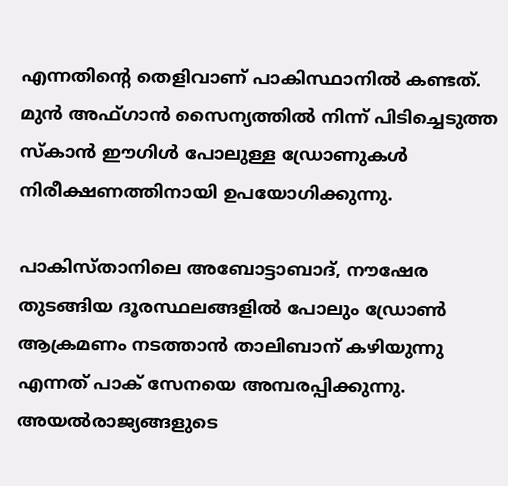എന്നതിന്റെ തെളിവാണ് പാകിസ്ഥാനില്‍ കണ്ടത്. മുന്‍ അഫ്ഗാന്‍ സൈന്യത്തില്‍ നിന്ന് പിടിച്ചെടുത്ത സ്‌കാന്‍ ഈഗിള്‍ പോലുള്ള ഡ്രോണുകള്‍ നിരീക്ഷണത്തിനായി ഉപയോഗിക്കുന്നു.

പാകിസ്താനിലെ അബോട്ടാബാദ്, നൗഷേര തുടങ്ങിയ ദൂരസ്ഥലങ്ങളില്‍ പോലും ഡ്രോണ്‍ ആക്രമണം നടത്താന്‍ താലിബാന് കഴിയുന്നു എന്നത് പാക് സേനയെ അമ്പരപ്പിക്കുന്നു. അയല്‍രാജ്യങ്ങളുടെ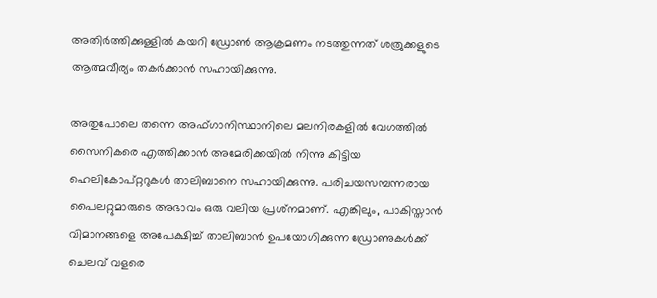അതിര്‍ത്തിക്കുള്ളില്‍ കയറി ഡ്രോണ്‍ ആക്രമണം നടത്തുന്നത് ശത്രുക്കളുടെ ആത്മവീര്യം തകര്‍ക്കാന്‍ സഹായിക്കുന്നു.

അതുപോലെ തന്നെ അഫ്ഗാനിസ്ഥാനിലെ മലനിരകളില്‍ വേഗത്തില്‍ സൈനികരെ എത്തിക്കാന്‍ അമേരിക്കയില്‍ നിന്നു കിട്ടിയ ഹെലികോപ്റ്ററുകള്‍ താലിബാനെ സഹായിക്കുന്നു. പരിചയസമ്പന്നരായ പൈലറ്റുമാരുടെ അഭാവം ഒരു വലിയ പ്രശ്‌നമാണ്. എങ്കിലും, പാകിസ്താന്‍ വിമാനങ്ങളെ അപേക്ഷിച്ച് താലിബാന്‍ ഉപയോഗിക്കുന്ന ഡ്രോണുകള്‍ക്ക് ചെലവ് വളരെ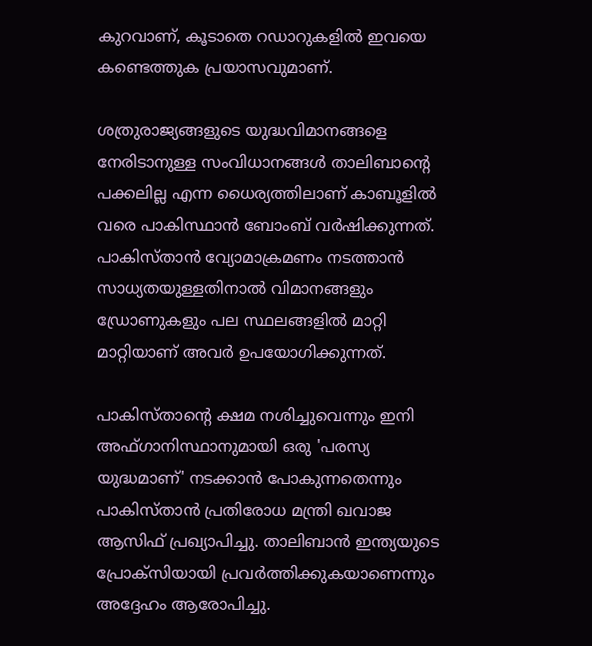കുറവാണ്, കൂടാതെ റഡാറുകളില്‍ ഇവയെ കണ്ടെത്തുക പ്രയാസവുമാണ്.

ശത്രുരാജ്യങ്ങളുടെ യുദ്ധവിമാനങ്ങളെ നേരിടാനുള്ള സംവിധാനങ്ങള്‍ താലിബാന്റെ പക്കലില്ല എന്ന ധൈര്യത്തിലാണ് കാബൂളില്‍ വരെ പാകിസ്ഥാന്‍ ബോംബ് വര്‍ഷിക്കുന്നത്. പാകിസ്താന്‍ വ്യോമാക്രമണം നടത്താന്‍ സാധ്യതയുള്ളതിനാല്‍ വിമാനങ്ങളും ഡ്രോണുകളും പല സ്ഥലങ്ങളില്‍ മാറ്റി മാറ്റിയാണ് അവര്‍ ഉപയോഗിക്കുന്നത്.

പാകിസ്താന്റെ ക്ഷമ നശിച്ചുവെന്നും ഇനി അഫ്ഗാനിസ്ഥാനുമായി ഒരു 'പരസ്യ യുദ്ധമാണ്' നടക്കാന്‍ പോകുന്നതെന്നും പാകിസ്താന്‍ പ്രതിരോധ മന്ത്രി ഖവാജ ആസിഫ് പ്രഖ്യാപിച്ചു. താലിബാന്‍ ഇന്ത്യയുടെ പ്രോക്‌സിയായി പ്രവര്‍ത്തിക്കുകയാണെന്നും അദ്ദേഹം ആരോപിച്ചു.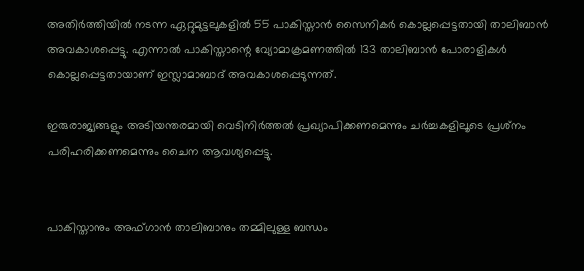അതിര്‍ത്തിയില്‍ നടന്ന ഏറ്റുമുട്ടലുകളില്‍ 55 പാകിസ്താന്‍ സൈനികര്‍ കൊല്ലപ്പെട്ടതായി താലിബാന്‍ അവകാശപ്പെട്ടു. എന്നാല്‍ പാകിസ്താന്റെ വ്യോമാക്രമണത്തില്‍ 133 താലിബാന്‍ പോരാളികള്‍ കൊല്ലപ്പെട്ടതായാണ് ഇസ്ലാമാബാദ് അവകാശപ്പെടുന്നത്.

ഇരുരാജ്യങ്ങളും അടിയന്തരമായി വെടിനിര്‍ത്തല്‍ പ്രഖ്യാപിക്കണമെന്നും ചര്‍ച്ചകളിലൂടെ പ്രശ്‌നം പരിഹരിക്കണമെന്നും ചൈന ആവശ്യപ്പെട്ടു.


പാകിസ്താനും അഫ്ഗാന്‍ താലിബാനും തമ്മിലുള്ള ബന്ധം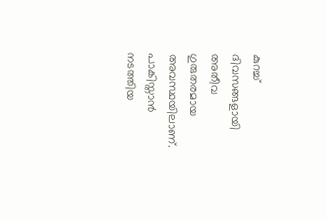കുറച്ച് ദിവസങ്ങളായി അതീവ ഗുരുതരമായ അവസ്ഥയിലാണ്. പാകിസ്താന്‍ നടത്തിയ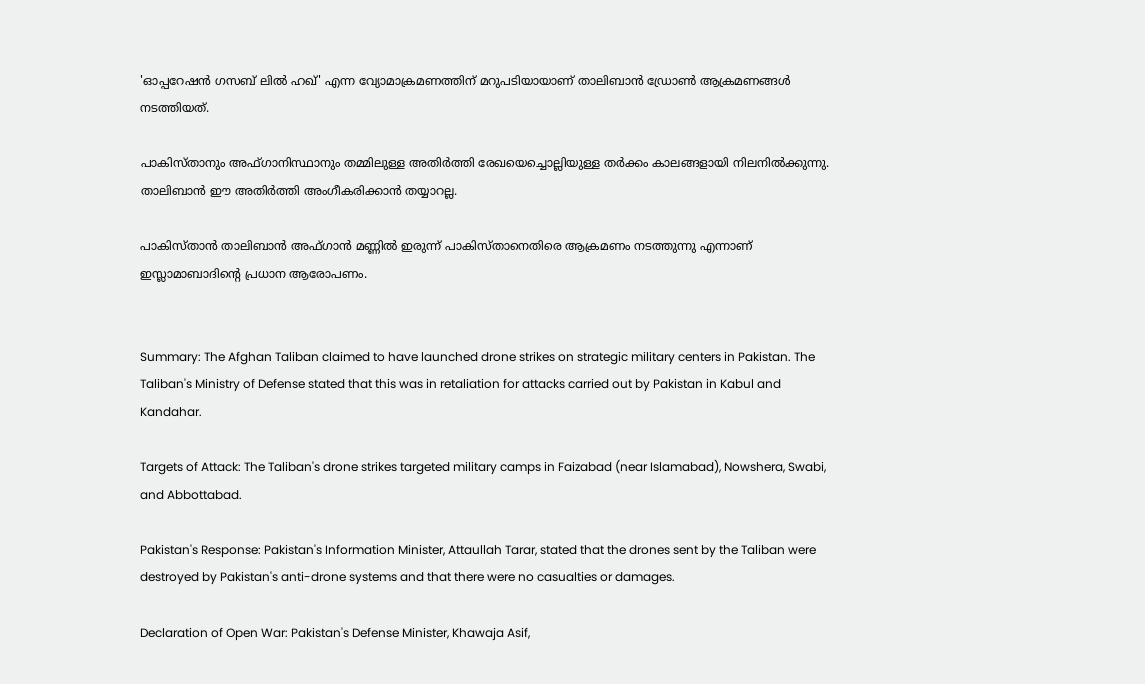'ഓപ്പറേഷന്‍ ഗസബ് ലില്‍ ഹഖ്' എന്ന വ്യോമാക്രമണത്തിന് മറുപടിയായാണ് താലിബാന്‍ ഡ്രോണ്‍ ആക്രമണങ്ങള്‍ നടത്തിയത്.

പാകിസ്താനും അഫ്ഗാനിസ്ഥാനും തമ്മിലുള്ള അതിര്‍ത്തി രേഖയെച്ചൊല്ലിയുള്ള തര്‍ക്കം കാലങ്ങളായി നിലനില്‍ക്കുന്നു. താലിബാന്‍ ഈ അതിര്‍ത്തി അംഗീകരിക്കാന്‍ തയ്യാറല്ല.

പാകിസ്താന്‍ താലിബാന്‍ അഫ്ഗാന്‍ മണ്ണില്‍ ഇരുന്ന് പാകിസ്താനെതിരെ ആക്രമണം നടത്തുന്നു എന്നാണ് ഇസ്ലാമാബാദിന്റെ പ്രധാന ആരോപണം.


Summary: The Afghan Taliban claimed to have launched drone strikes on strategic military centers in Pakistan. The Taliban's Ministry of Defense stated that this was in retaliation for attacks carried out by Pakistan in Kabul and Kandahar.

Targets of Attack: The Taliban's drone strikes targeted military camps in Faizabad (near Islamabad), Nowshera, Swabi, and Abbottabad.

Pakistan's Response: Pakistan's Information Minister, Attaullah Tarar, stated that the drones sent by the Taliban were destroyed by Pakistan's anti-drone systems and that there were no casualties or damages.

Declaration of Open War: Pakistan's Defense Minister, Khawaja Asif,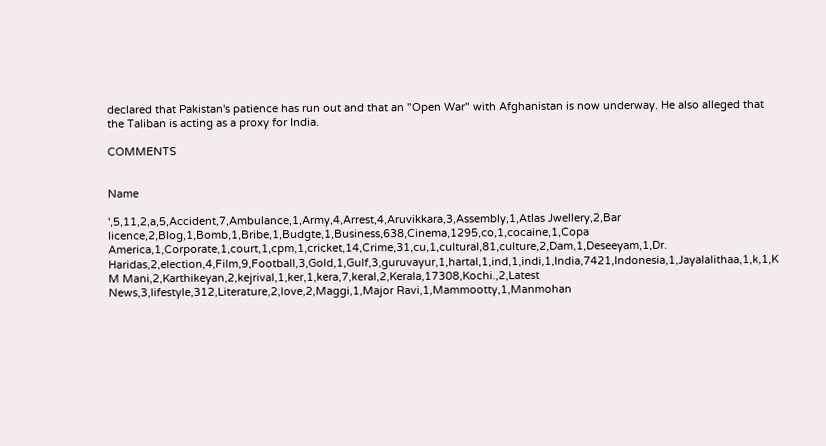declared that Pakistan's patience has run out and that an "Open War" with Afghanistan is now underway. He also alleged that the Taliban is acting as a proxy for India.

COMMENTS


Name

',5,11,2,a,5,Accident,7,Ambulance,1,Army,4,Arrest,4,Aruvikkara,3,Assembly,1,Atlas Jwellery,2,Bar licence,2,Blog,1,Bomb,1,Bribe,1,Budgte,1,Business,638,Cinema,1295,co,1,cocaine,1,Copa America,1,Corporate,1,court,1,cpm,1,cricket,14,Crime,31,cu,1,cultural,81,culture,2,Dam,1,Deseeyam,1,Dr. Haridas,2,election,4,Film,9,Football,3,Gold,1,Gulf,3,guruvayur,1,hartal,1,ind,1,indi,1,India,7421,Indonesia,1,Jayalalithaa,1,k,1,K M Mani,2,Karthikeyan,2,kejrival,1,ker,1,kera,7,keral,2,Kerala,17308,Kochi.,2,Latest News,3,lifestyle,312,Literature,2,love,2,Maggi,1,Major Ravi,1,Mammootty,1,Manmohan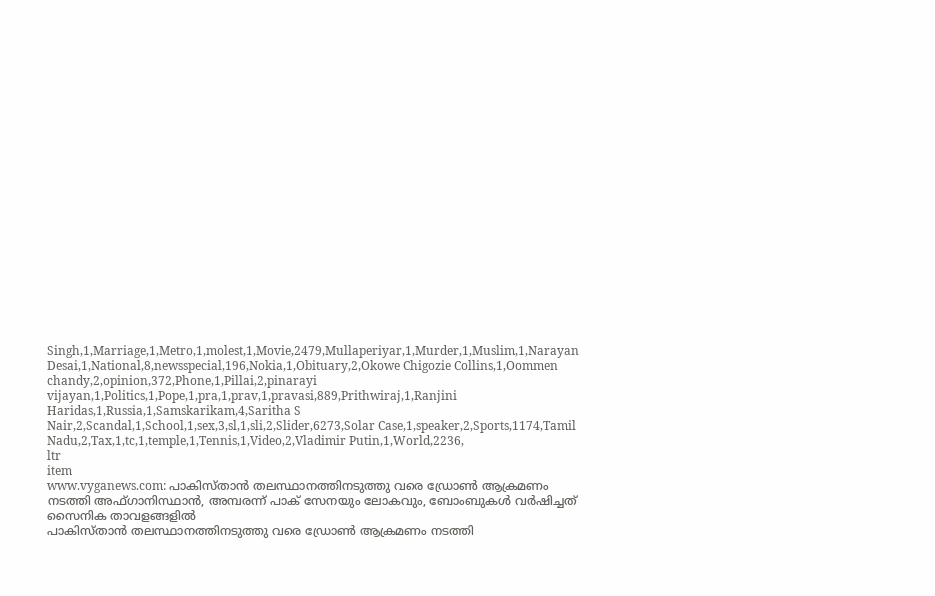Singh,1,Marriage,1,Metro,1,molest,1,Movie,2479,Mullaperiyar,1,Murder,1,Muslim,1,Narayan Desai,1,National,8,newsspecial,196,Nokia,1,Obituary,2,Okowe Chigozie Collins,1,Oommen chandy,2,opinion,372,Phone,1,Pillai,2,pinarayi vijayan,1,Politics,1,Pope,1,pra,1,prav,1,pravasi,889,Prithwiraj,1,Ranjini Haridas,1,Russia,1,Samskarikam,4,Saritha S Nair,2,Scandal,1,School,1,sex,3,sl,1,sli,2,Slider,6273,Solar Case,1,speaker,2,Sports,1174,Tamil Nadu,2,Tax,1,tc,1,temple,1,Tennis,1,Video,2,Vladimir Putin,1,World,2236,
ltr
item
www.vyganews.com: പാകിസ്താന്‍ തലസ്ഥാനത്തിനടുത്തു വരെ ഡ്രോണ്‍ ആക്രമണം നടത്തി അഫ്ഗാനിസ്ഥാന്‍, അമ്പരന്ന് പാക് സേനയും ലോകവും, ബോംബുകള്‍ വര്‍ഷിച്ചത് സൈനിക താവളങ്ങളില്‍
പാകിസ്താന്‍ തലസ്ഥാനത്തിനടുത്തു വരെ ഡ്രോണ്‍ ആക്രമണം നടത്തി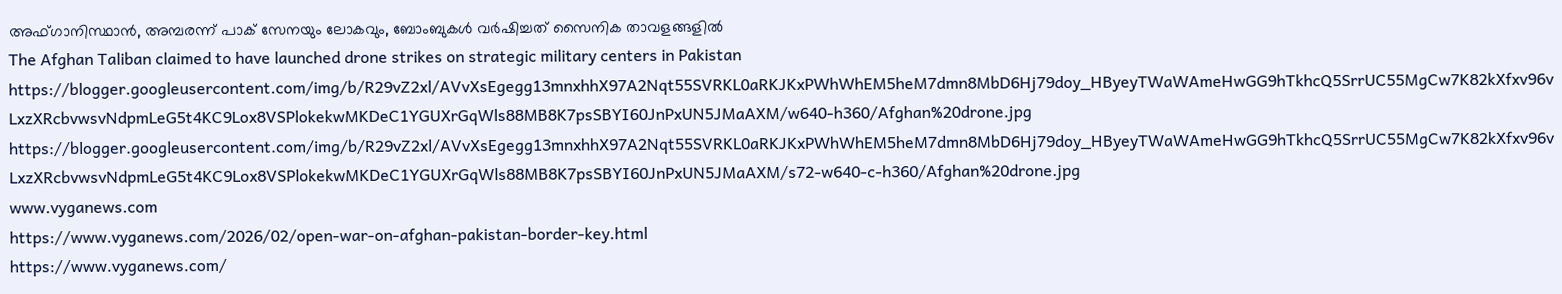അഫ്ഗാനിസ്ഥാന്‍, അമ്പരന്ന് പാക് സേനയും ലോകവും, ബോംബുകള്‍ വര്‍ഷിച്ചത് സൈനിക താവളങ്ങളില്‍
The Afghan Taliban claimed to have launched drone strikes on strategic military centers in Pakistan
https://blogger.googleusercontent.com/img/b/R29vZ2xl/AVvXsEgegg13mnxhhX97A2Nqt55SVRKL0aRKJKxPWhWhEM5heM7dmn8MbD6Hj79doy_HByeyTWaWAmeHwGG9hTkhcQ5SrrUC55MgCw7K82kXfxv96vLxzXRcbvwsvNdpmLeG5t4KC9Lox8VSPlokekwMKDeC1YGUXrGqWls88MB8K7psSBYI60JnPxUN5JMaAXM/w640-h360/Afghan%20drone.jpg
https://blogger.googleusercontent.com/img/b/R29vZ2xl/AVvXsEgegg13mnxhhX97A2Nqt55SVRKL0aRKJKxPWhWhEM5heM7dmn8MbD6Hj79doy_HByeyTWaWAmeHwGG9hTkhcQ5SrrUC55MgCw7K82kXfxv96vLxzXRcbvwsvNdpmLeG5t4KC9Lox8VSPlokekwMKDeC1YGUXrGqWls88MB8K7psSBYI60JnPxUN5JMaAXM/s72-w640-c-h360/Afghan%20drone.jpg
www.vyganews.com
https://www.vyganews.com/2026/02/open-war-on-afghan-pakistan-border-key.html
https://www.vyganews.com/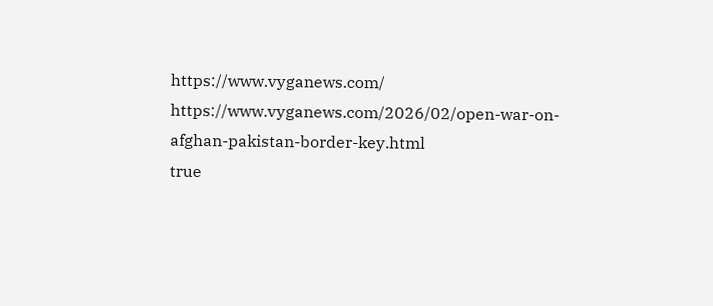https://www.vyganews.com/
https://www.vyganews.com/2026/02/open-war-on-afghan-pakistan-border-key.html
true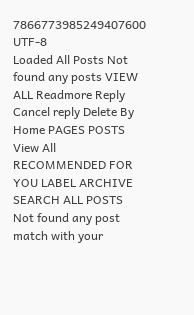7866773985249407600
UTF-8
Loaded All Posts Not found any posts VIEW ALL Readmore Reply Cancel reply Delete By Home PAGES POSTS View All RECOMMENDED FOR YOU LABEL ARCHIVE SEARCH ALL POSTS Not found any post match with your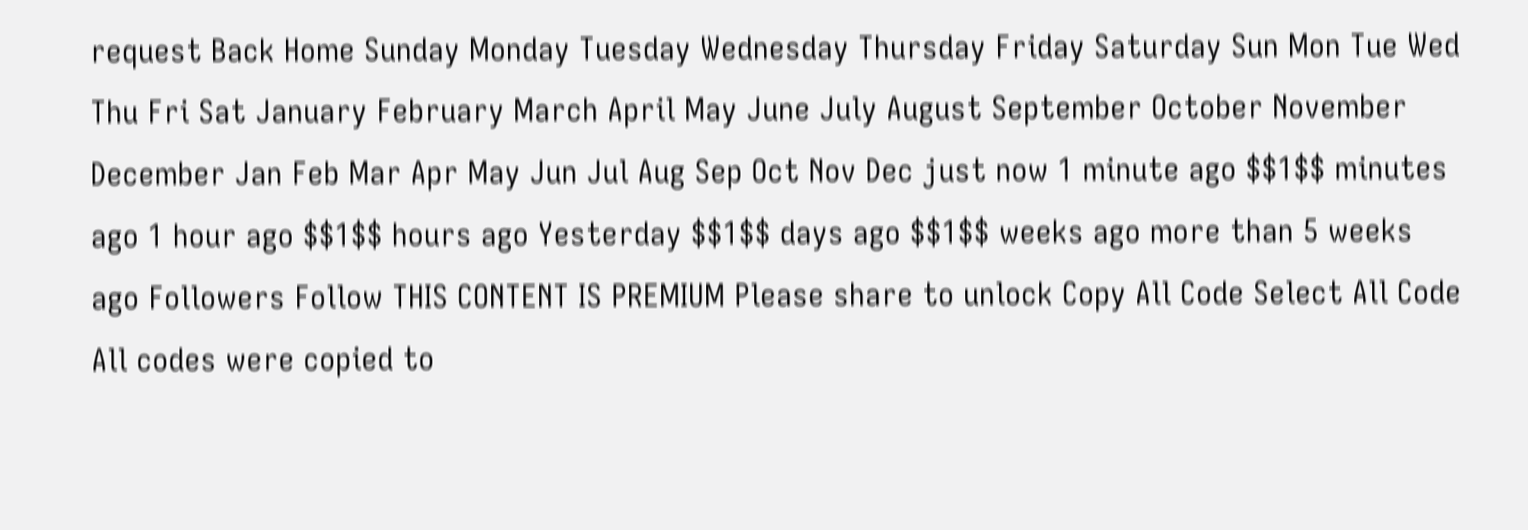request Back Home Sunday Monday Tuesday Wednesday Thursday Friday Saturday Sun Mon Tue Wed Thu Fri Sat January February March April May June July August September October November December Jan Feb Mar Apr May Jun Jul Aug Sep Oct Nov Dec just now 1 minute ago $$1$$ minutes ago 1 hour ago $$1$$ hours ago Yesterday $$1$$ days ago $$1$$ weeks ago more than 5 weeks ago Followers Follow THIS CONTENT IS PREMIUM Please share to unlock Copy All Code Select All Code All codes were copied to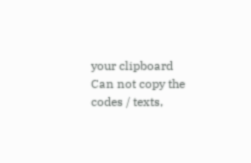your clipboard Can not copy the codes / texts,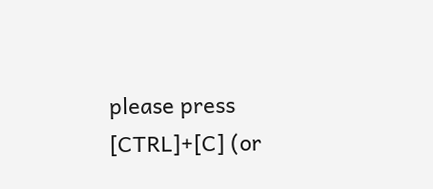please press [CTRL]+[C] (or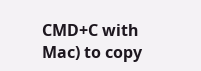CMD+C with Mac) to copy